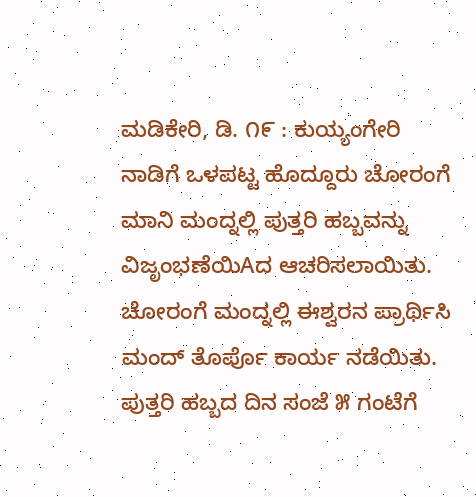ಮಡಿಕೇರಿ, ಡಿ. ೧೯ : ಕುಯ್ಯಂಗೇರಿ ನಾಡಿಗೆ ಒಳಪಟ್ಟ ಹೊದ್ದೂರು ಚೋರಂಗೆ ಮಾನಿ ಮಂದ್ನಲ್ಲಿ ಪುತ್ತರಿ ಹಬ್ಬವನ್ನು ವಿಜೃಂಭಣೆಯಿAದ ಆಚರಿಸಲಾಯಿತು.
ಚೋರಂಗೆ ಮಂದ್ನಲ್ಲಿ ಈಶ್ವರನ ಪ್ರಾರ್ಥಿಸಿ ಮಂದ್ ತೊರ್ಪೊ ಕಾರ್ಯ ನಡೆಯಿತು. ಪುತ್ತರಿ ಹಬ್ಬದ ದಿನ ಸಂಜೆ ೫ ಗಂಟೆಗೆ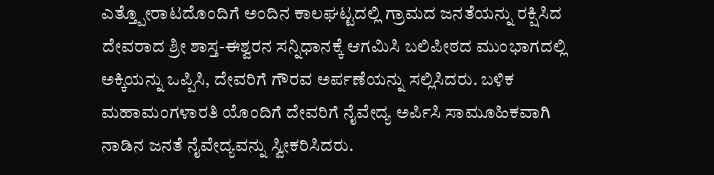ಎತ್ತ್ಪೋರಾಟದೊಂದಿಗೆ ಅಂದಿನ ಕಾಲಘಟ್ಟದಲ್ಲಿ ಗ್ರಾಮದ ಜನತೆಯನ್ನು ರಕ್ಷಿಸಿದ ದೇವರಾದ ಶ್ರೀ ಶಾಸ್ತ-ಈಶ್ವರನ ಸನ್ನಿಧಾನಕ್ಕೆ ಆಗಮಿಸಿ ಬಲಿಪೀಠದ ಮುಂಭಾಗದಲ್ಲಿ ಅಕ್ಕಿಯನ್ನು ಒಪ್ಪಿಸಿ, ದೇವರಿಗೆ ಗೌರವ ಅರ್ಪಣೆಯನ್ನು ಸಲ್ಲಿಸಿದರು. ಬಳಿಕ ಮಹಾಮಂಗಳಾರತಿ ಯೊಂದಿಗೆ ದೇವರಿಗೆ ನೈವೇದ್ಯ ಅರ್ಪಿಸಿ ಸಾಮೂಹಿಕವಾಗಿ ನಾಡಿನ ಜನತೆ ನೈವೇದ್ಯವನ್ನು ಸ್ವೀಕರಿಸಿದರು.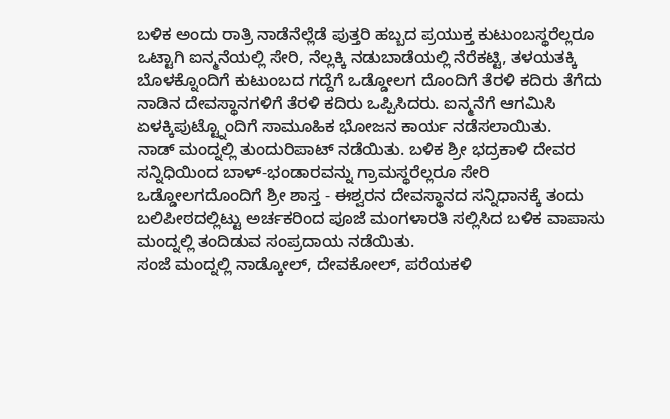ಬಳಿಕ ಅಂದು ರಾತ್ರಿ ನಾಡೆನೆಲ್ಲೆಡೆ ಪುತ್ತರಿ ಹಬ್ಬದ ಪ್ರಯುಕ್ತ ಕುಟುಂಬಸ್ಥರೆಲ್ಲರೂ ಒಟ್ಟಾಗಿ ಐನ್ಮನೆಯಲ್ಲಿ ಸೇರಿ, ನೆಲ್ಲಕ್ಕಿ ನಡುಬಾಡೆಯಲ್ಲಿ ನೆರೆಕಟ್ಟಿ, ತಳಯತಕ್ಕಿ ಬೊಳಕ್ನೊಂದಿಗೆ ಕುಟುಂಬದ ಗದ್ದೆಗೆ ಒಡ್ಡೋಲಗ ದೊಂದಿಗೆ ತೆರಳಿ ಕದಿರು ತೆಗೆದು ನಾಡಿನ ದೇವಸ್ಥಾನಗಳಿಗೆ ತೆರಳಿ ಕದಿರು ಒಪ್ಪಿಸಿದರು. ಐನ್ಮನೆಗೆ ಆಗಮಿಸಿ ಏಳಕ್ಕಿಪುಟ್ಟ್ನೊಂದಿಗೆ ಸಾಮೂಹಿಕ ಭೋಜನ ಕಾರ್ಯ ನಡೆಸಲಾಯಿತು.
ನಾಡ್ ಮಂದ್ನಲ್ಲಿ ತುಂದುರಿಪಾಟ್ ನಡೆಯಿತು. ಬಳಿಕ ಶ್ರೀ ಭದ್ರಕಾಳಿ ದೇವರ ಸನ್ನಿಧಿಯಿಂದ ಬಾಳ್-ಭಂಡಾರವನ್ನು ಗ್ರಾಮಸ್ಥರೆಲ್ಲರೂ ಸೇರಿ ಒಡ್ಡೋಲಗದೊಂದಿಗೆ ಶ್ರೀ ಶಾಸ್ತ - ಈಶ್ವರನ ದೇವಸ್ಥಾನದ ಸನ್ನಿಧಾನಕ್ಕೆ ತಂದು ಬಲಿಪೀಠದಲ್ಲಿಟ್ಟು ಅರ್ಚಕರಿಂದ ಪೂಜೆ ಮಂಗಳಾರತಿ ಸಲ್ಲಿಸಿದ ಬಳಿಕ ವಾಪಾಸು ಮಂದ್ನಲ್ಲಿ ತಂದಿಡುವ ಸಂಪ್ರದಾಯ ನಡೆಯಿತು.
ಸಂಜೆ ಮಂದ್ನಲ್ಲಿ ನಾಡ್ಕೋಲ್, ದೇವಕೋಲ್, ಪರೆಯಕಳಿ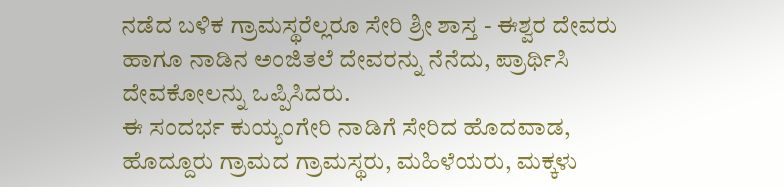ನಡೆದ ಬಳಿಕ ಗ್ರಾಮಸ್ಥರೆಲ್ಲರೂ ಸೇರಿ ಶ್ರೀ ಶಾಸ್ತ - ಈಶ್ವರ ದೇವರು ಹಾಗೂ ನಾಡಿನ ಅಂಜಿತಲೆ ದೇವರನ್ನು ನೆನೆದು, ಪ್ರಾರ್ಥಿಸಿ ದೇವಕೋಲನ್ನು ಒಪ್ಪಿಸಿದರು.
ಈ ಸಂದರ್ಭ ಕುಯ್ಯಂಗೇರಿ ನಾಡಿಗೆ ಸೇರಿದ ಹೊದವಾಡ, ಹೊದ್ದೂರು ಗ್ರಾಮದ ಗ್ರಾಮಸ್ಥರು, ಮಹಿಳೆಯರು, ಮಕ್ಕಳು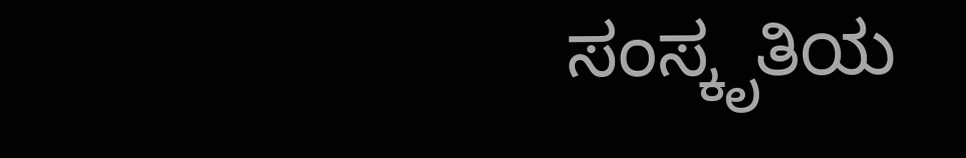ಸಂಸ್ಕೃತಿಯ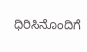ಧಿರಿಸಿನೊಂದಿಗೆ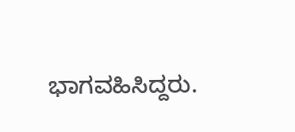ಭಾಗವಹಿಸಿದ್ದರು.